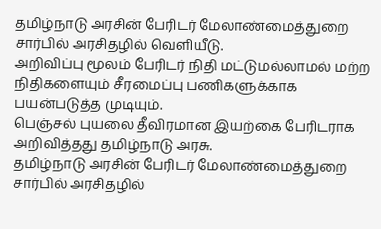தமிழ்நாடு அரசின் பேரிடர் மேலாண்மைத்துறை சார்பில் அரசிதழில் வெளியீடு.
அறிவிப்பு மூலம் பேரிடர் நிதி மட்டுமல்லாமல் மற்ற நிதிகளையும் சீரமைப்பு பணிகளுக்காக பயன்படுத்த முடியும்.
பெஞ்சல் புயலை தீவிரமான இயற்கை பேரிடராக அறிவித்தது தமிழ்நாடு அரசு.
தமிழ்நாடு அரசின் பேரிடர் மேலாண்மைத்துறை சார்பில் அரசிதழில்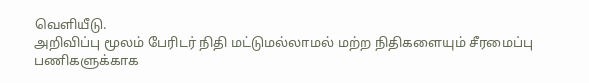வெளியீடு.
அறிவிப்பு மூலம் பேரிடர் நிதி மட்டுமல்லாமல் மற்ற நிதிகளையும் சீரமைப்பு பணிகளுக்காக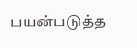பயன்படுத்த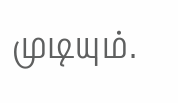முடியும்.